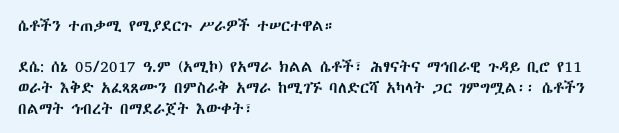ሴቶችን ተጠቃሚ የሚያደርጉ ሥራዎች ተሠርተዋል።

ደሴ: ሰኔ 05/2017 ዓ.ም (አሚኮ) የአማራ ክልል ሴቶች፣ ሕፃናትና ማኅበራዊ ጉዳይ ቢሮ የ11 ወራት እቅድ አፈጻጸሙን በምስራቅ አማራ ከሚገኙ ባለድርሻ አካላት ጋር ገምግሟል፡፡ ሴቶችን በልማት ኅብረት በማደራጀት እውቀት፣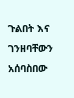ጉልበት እና ገንዘባቸውን አሰባስበው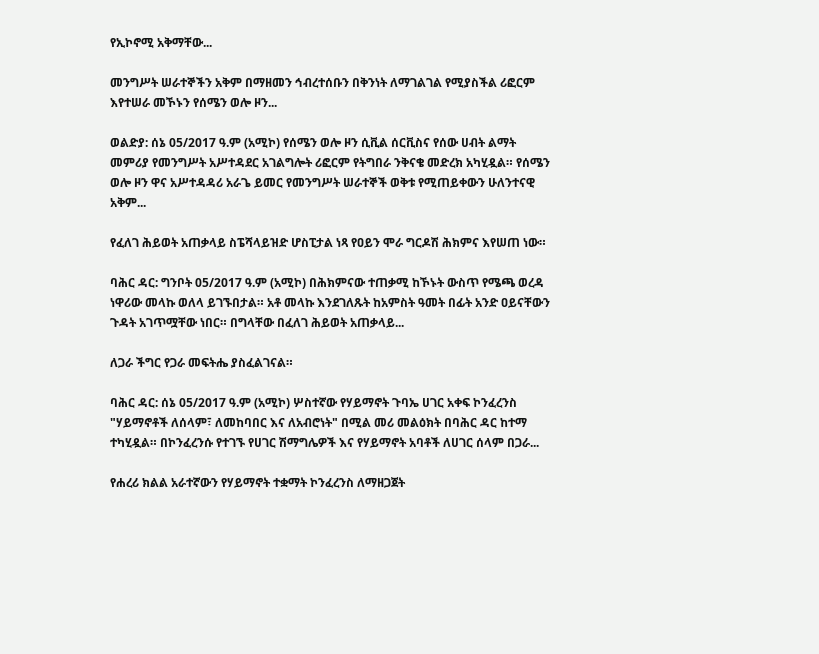የኢኮኖሚ አቅማቸው...

መንግሥት ሠራተኞችን አቅም በማዘመን ኅብረተሰቡን በቅንነት ለማገልገል የሚያስችል ሪፎርም እየተሠራ መኾኑን የሰሜን ወሎ ዞን...

ወልድያ: ሰኔ 05/2017 ዓ.ም (አሚኮ) የሰሜን ወሎ ዞን ሲቪል ሰርቪስና የሰው ሀብት ልማት መምሪያ የመንግሥት አሥተዳደር አገልግሎት ሪፎርም የትግበራ ንቅናቄ መድረክ አካሂዷል። የሰሜን ወሎ ዞን ዋና አሥተዳዳሪ አራጌ ይመር የመንግሥት ሠራተኞች ወቅቱ የሚጠይቀውን ሁለንተናዊ አቅም...

የፈለገ ሕይወት አጠቃላይ ስፔሻላይዝድ ሆስፒታል ነጻ የዐይን ሞራ ግርዶሽ ሕክምና እየሠጠ ነው።

ባሕር ዳር: ግንቦት 05/2017 ዓ.ም (አሚኮ) በሕክምናው ተጠቃሚ ከኾኑት ውስጥ የሜጫ ወረዳ ነዋሪው መላኩ ወለላ ይገኙበታል። አቶ መላኩ እንደገለጹት ከአምስት ዓመት በፊት አንድ ዐይናቸውን ጉዳት አገጥሟቸው ነበር። በግላቸው በፈለገ ሕይወት አጠቃላይ...

ለጋራ ችግር የጋራ መፍትሔ ያስፈልገናል።

ባሕር ዳር: ሰኔ 05/2017 ዓ.ም (አሚኮ) ሦስተኛው የሃይማኖት ጉባኤ ሀገር አቀፍ ኮንፈረንስ "ሃይማኖቶች ለሰላም፣ ለመከባበር እና ለአብሮነት" በሚል መሪ መልዕክት በባሕር ዳር ከተማ ተካሂዷል። በኮንፈረንሱ የተገኙ የሀገር ሽማግሌዎች እና የሃይማኖት አባቶች ለሀገር ሰላም በጋራ...

የሐረሪ ክልል አራተኛውን የሃይማኖት ተቋማት ኮንፈረንስ ለማዘጋጀት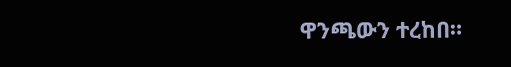ዋንጫውን ተረከበ።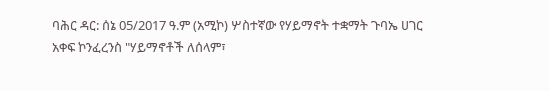ባሕር ዳር: ሰኔ 05/2017 ዓ.ም (አሚኮ) ሦስተኛው የሃይማኖት ተቋማት ጉባኤ ሀገር አቀፍ ኮንፈረንስ "ሃይማኖቶች ለሰላም፣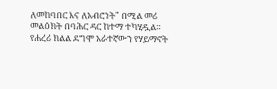ለመከባበር እና ለአብሮነት" በሚል መሪ መልዕክት በባሕር ዳር ከተማ ተካሂዷል። የሐረሪ ክልል ደግሞ አራተኛውን የሃይማኖት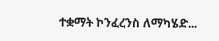ተቋማት ኮንፈረንስ ለማካሄድ...